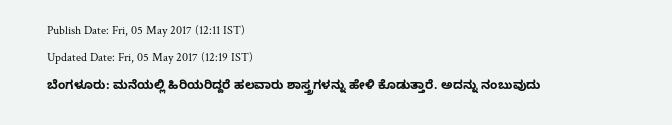Publish Date: Fri, 05 May 2017 (12:11 IST)
Updated Date: Fri, 05 May 2017 (12:19 IST)
ಬೆಂಗಳೂರು: ಮನೆಯಲ್ಲಿ ಹಿರಿಯರಿದ್ದರೆ ಹಲವಾರು ಶಾಸ್ತ್ರಗಳನ್ನು ಹೇಳಿ ಕೊಡುತ್ತಾರೆ. ಅದನ್ನು ನಂಬುವುದು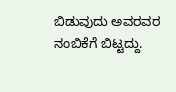ಬಿಡುವುದು ಅವರವರ ನಂಬಿಕೆಗೆ ಬಿಟ್ಟದ್ದು.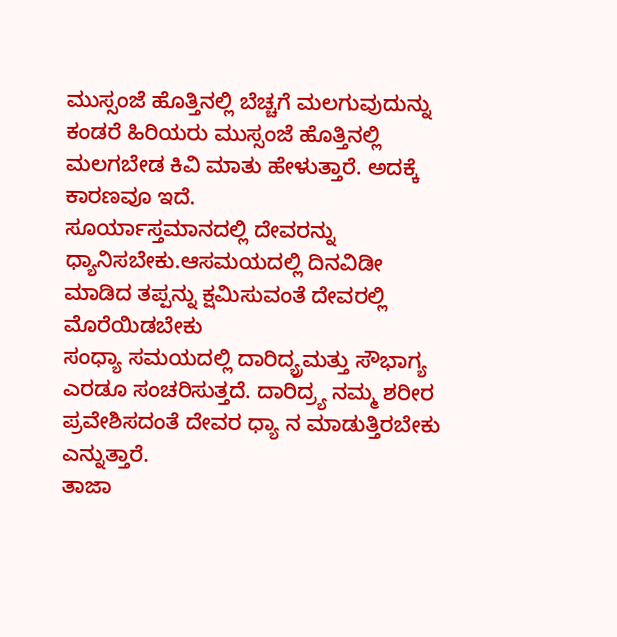ಮುಸ್ಸಂಜೆ ಹೊತ್ತಿನಲ್ಲಿ ಬೆಚ್ಚಗೆ ಮಲಗುವುದುನ್ನು ಕಂಡರೆ ಹಿರಿಯರು ಮುಸ್ಸಂಜೆ ಹೊತ್ತಿನಲ್ಲಿ ಮಲಗಬೇಡ ಕಿವಿ ಮಾತು ಹೇಳುತ್ತಾರೆ. ಅದಕ್ಕೆ ಕಾರಣವೂ ಇದೆ.
ಸೂರ್ಯಾಸ್ತಮಾನದಲ್ಲಿ ದೇವರನ್ನು ಧ್ಯಾನಿಸಬೇಕು.ಆಸಮಯದಲ್ಲಿ ದಿನವಿಡೀ ಮಾಡಿದ ತಪ್ಪನ್ನು ಕ್ಷಮಿಸುವಂತೆ ದೇವರಲ್ಲಿ ಮೊರೆಯಿಡಬೇಕು
ಸಂಧ್ಯಾ ಸಮಯದಲ್ಲಿ ದಾರಿದ್ಯ್ರಮತ್ತು ಸೌಭಾಗ್ಯ ಎರಡೂ ಸಂಚರಿಸುತ್ತದೆ. ದಾರಿದ್ರ್ಯ ನಮ್ಮ ಶರೀರ ಪ್ರವೇಶಿಸದಂತೆ ದೇವರ ಧ್ಯಾ ನ ಮಾಡುತ್ತಿರಬೇಕು ಎನ್ನುತ್ತಾರೆ.
ತಾಜಾ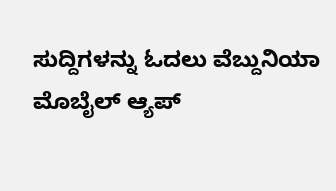ಸುದ್ದಿಗಳನ್ನು ಓದಲು ವೆಬ್ದುನಿಯಾ
ಮೊಬೈಲ್ ಆ್ಯಪ್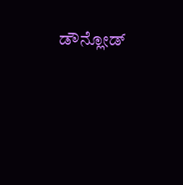ಡೌನ್ಲೋಡ್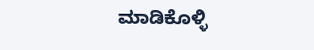ಮಾಡಿಕೊಳ್ಳಿ